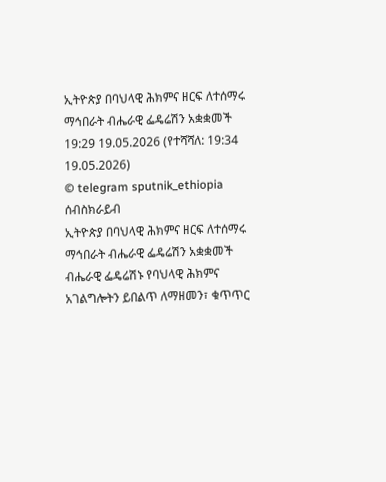ኢትዮጵያ በባህላዊ ሕክምና ዘርፍ ለተሰማሩ ማኅበራት ብሔራዊ ፌዴሬሽን አቋቋመች
19:29 19.05.2026 (የተሻሻለ: 19:34 19.05.2026)
© telegram sputnik_ethiopia
ሰብስክራይብ
ኢትዮጵያ በባህላዊ ሕክምና ዘርፍ ለተሰማሩ ማኅበራት ብሔራዊ ፌዴሬሽን አቋቋመች
ብሔራዊ ፌዴሬሽኑ የባህላዊ ሕክምና አገልግሎትን ይበልጥ ለማዘመን፣ ቁጥጥር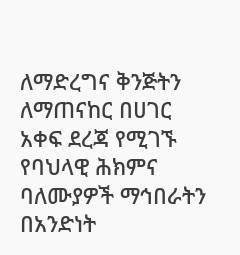ለማድረግና ቅንጅትን ለማጠናከር በሀገር አቀፍ ደረጃ የሚገኙ የባህላዊ ሕክምና ባለሙያዎች ማኅበራትን በአንድነት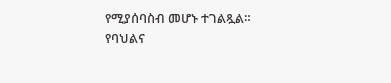የሚያሰባስብ መሆኑ ተገልጿል።
የባህልና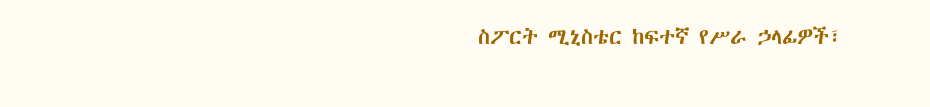ስፖርት ሚኒስቴር ከፍተኛ የሥራ ኃላፊዎች፣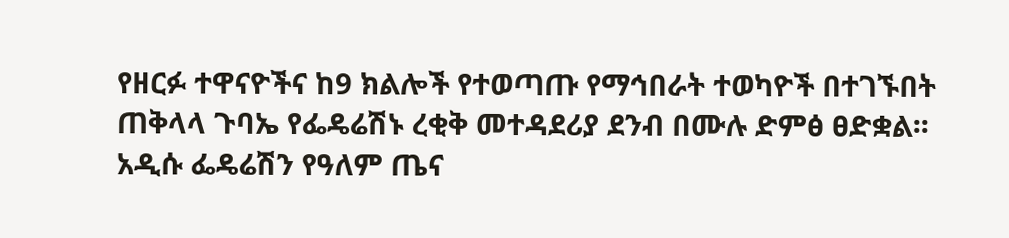የዘርፉ ተዋናዮችና ከ9 ክልሎች የተወጣጡ የማኅበራት ተወካዮች በተገኙበት ጠቅላላ ጉባኤ የፌዴሬሽኑ ረቂቅ መተዳደሪያ ደንብ በሙሉ ድምፅ ፀድቋል፡፡
አዲሱ ፌዴሬሽን የዓለም ጤና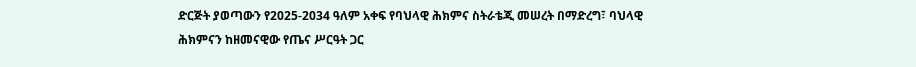ድርጅት ያወጣውን የ2025-2034 ዓለም አቀፍ የባህላዊ ሕክምና ስትራቴጂ መሠረት በማድረግ፣ ባህላዊ ሕክምናን ከዘመናዊው የጤና ሥርዓት ጋር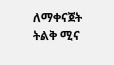ለማቀናጀት ትልቅ ሚና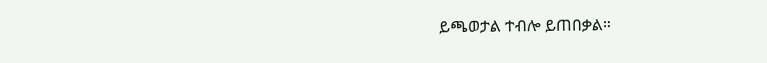ይጫወታል ተብሎ ይጠበቃል።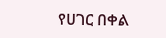የሀገር በቀል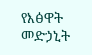የእፅዋት መድኃኒት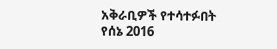አቅራቢዎች የተሳተፉበት የሰኔ 2016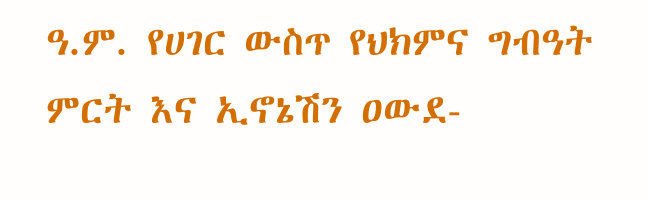ዓ.ም. የሀገር ውስጥ የህክምና ግብዓት ምርት እና ኢኖኔሽን ዐውደ-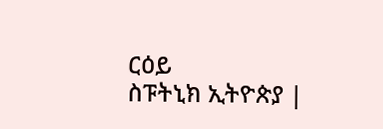ርዕይ
ስፑትኒክ ኢትዮጵያ |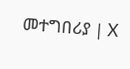መተግበሪያ | X